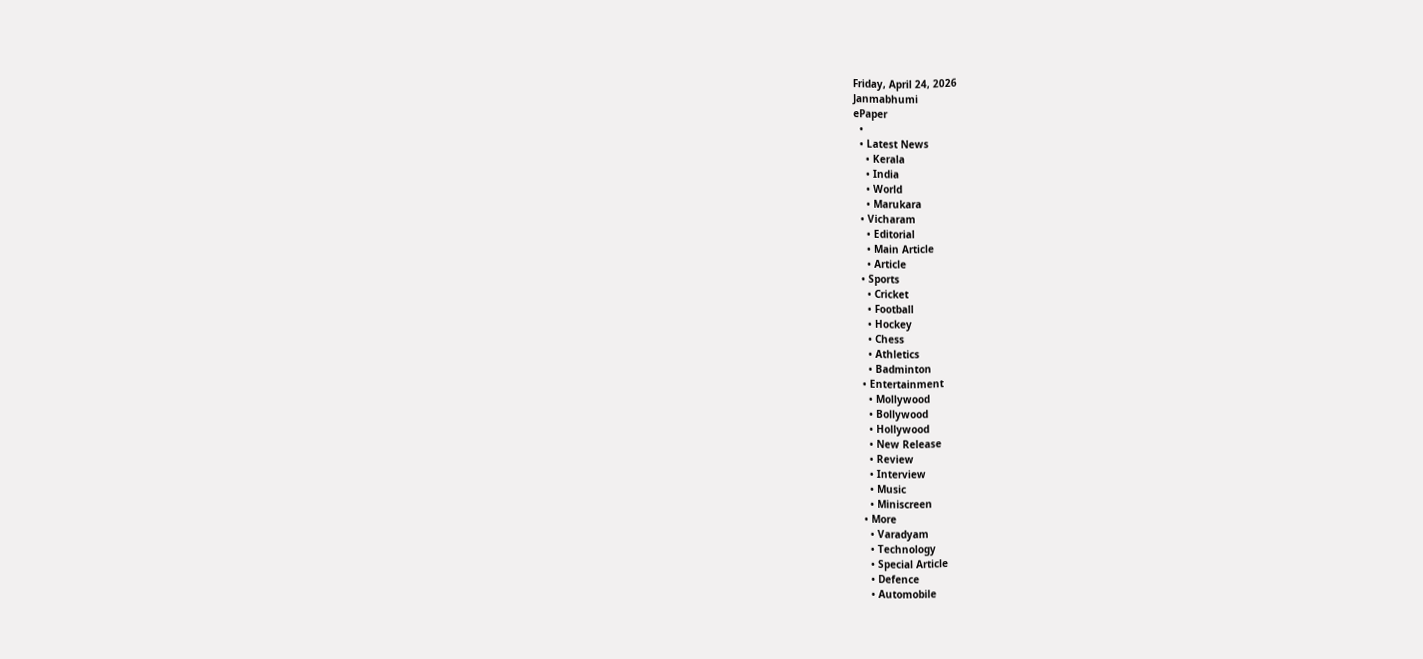Friday, April 24, 2026
Janmabhumi
ePaper
  •
  • Latest News
    • Kerala
    • India
    • World
    • Marukara
  • Vicharam
    • Editorial
    • Main Article
    • Article
  • Sports
    • Cricket
    • Football
    • Hockey
    • Chess
    • Athletics
    • Badminton
  • Entertainment
    • Mollywood
    • Bollywood
    • Hollywood
    • New Release
    • Review
    • Interview
    • Music
    • Miniscreen
  • More
    • Varadyam
    • Technology
    • Special Article
    • Defence
    • Automobile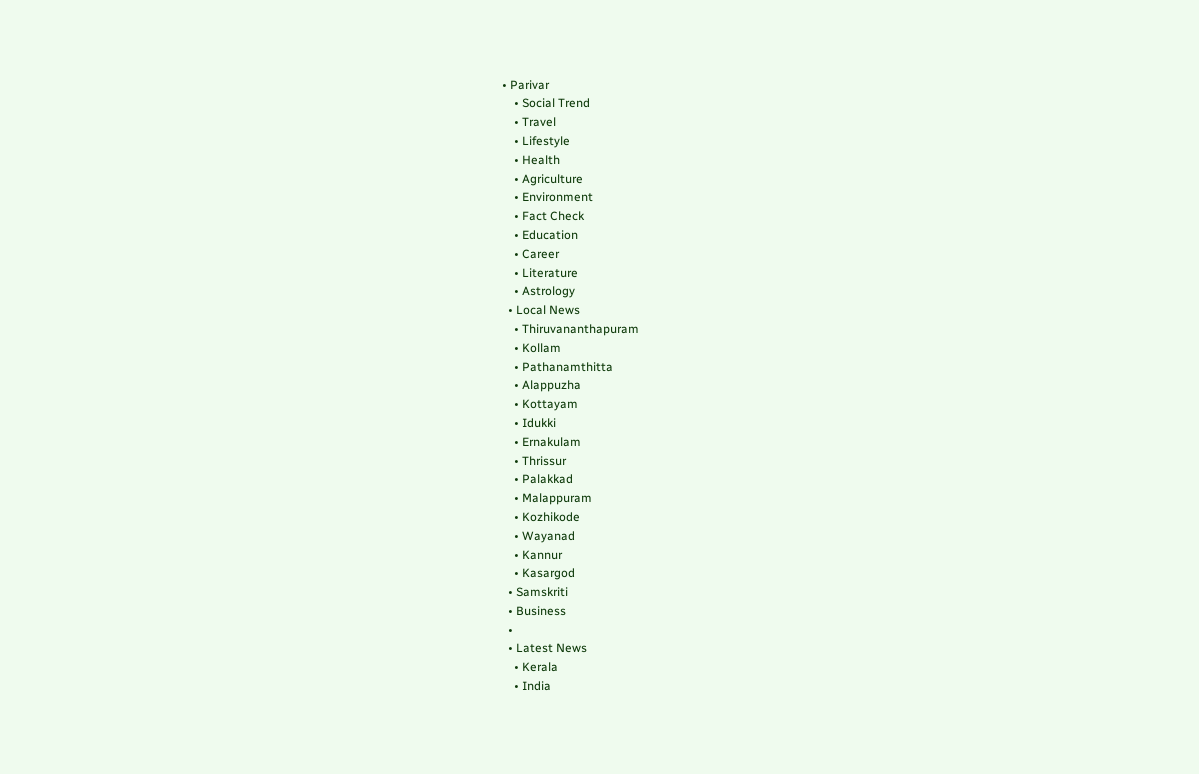• Parivar
    • Social Trend
    • Travel
    • Lifestyle
    • Health
    • Agriculture
    • Environment
    • Fact Check
    • Education
    • Career
    • Literature
    • Astrology
  • Local News
    • Thiruvananthapuram
    • Kollam
    • Pathanamthitta
    • Alappuzha
    • Kottayam
    • Idukki
    • Ernakulam
    • Thrissur
    • Palakkad
    • Malappuram
    • Kozhikode
    • Wayanad
    • Kannur
    • Kasargod
  • Samskriti
  • Business
  •
  • Latest News
    • Kerala
    • India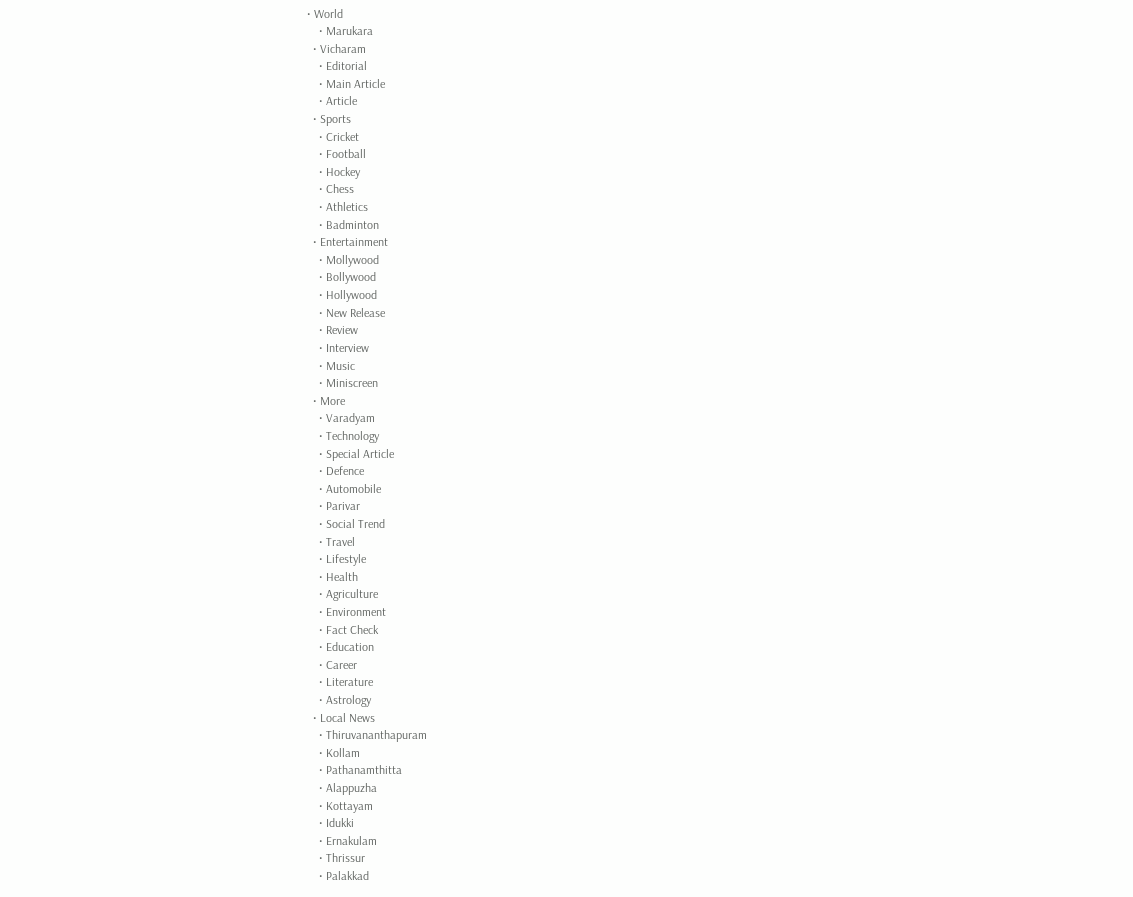• World
    • Marukara
  • Vicharam
    • Editorial
    • Main Article
    • Article
  • Sports
    • Cricket
    • Football
    • Hockey
    • Chess
    • Athletics
    • Badminton
  • Entertainment
    • Mollywood
    • Bollywood
    • Hollywood
    • New Release
    • Review
    • Interview
    • Music
    • Miniscreen
  • More
    • Varadyam
    • Technology
    • Special Article
    • Defence
    • Automobile
    • Parivar
    • Social Trend
    • Travel
    • Lifestyle
    • Health
    • Agriculture
    • Environment
    • Fact Check
    • Education
    • Career
    • Literature
    • Astrology
  • Local News
    • Thiruvananthapuram
    • Kollam
    • Pathanamthitta
    • Alappuzha
    • Kottayam
    • Idukki
    • Ernakulam
    • Thrissur
    • Palakkad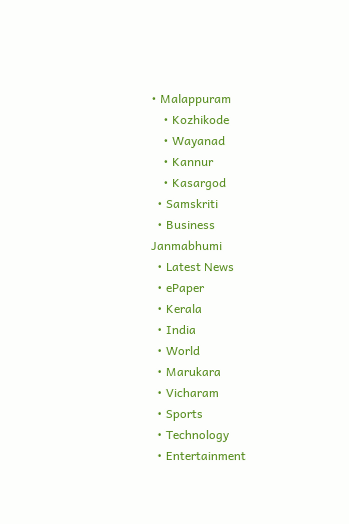• Malappuram
    • Kozhikode
    • Wayanad
    • Kannur
    • Kasargod
  • Samskriti
  • Business
Janmabhumi
  • Latest News
  • ePaper
  • Kerala
  • India
  • World
  • Marukara
  • Vicharam
  • Sports
  • Technology
  • Entertainment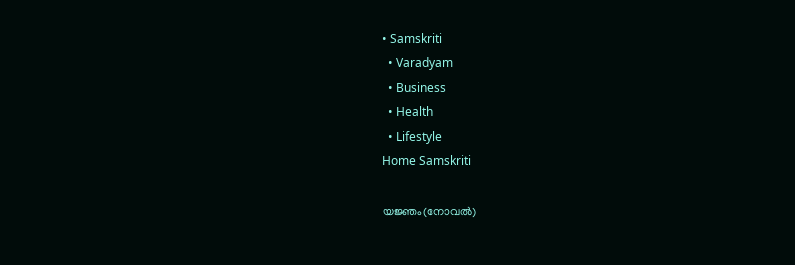• Samskriti
  • Varadyam
  • Business
  • Health
  • Lifestyle
Home Samskriti

യജ്ഞം(നോവല്‍)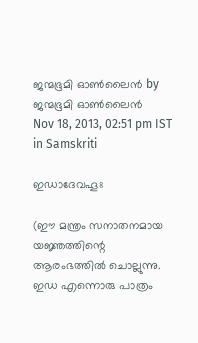ജന്മഭൂമി ഓണ്‍ലൈന്‍ by ജന്മഭൂമി ഓണ്‍ലൈന്‍
Nov 18, 2013, 02:51 pm IST
in Samskriti

ഇഡാദേവഹൂഃ

(ഈ മന്ത്രം സനാതനമായ യജ്ഞത്തിന്റെ ആരംഭത്തില്‍ ചൊല്ലുന്നു. ഇഡ എന്നൊരു പാത്രം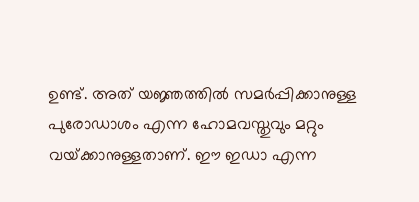ഉണ്ട്. അത് യജ്ഞത്തില്‍ സമര്‍പ്പിക്കാനുള്ള പുരോഡാശം എന്ന ഹോമവസ്തുവും മറ്റും വയ്‌ക്കാനുള്ളതാണ്. ഈ ഇഡാ എന്ന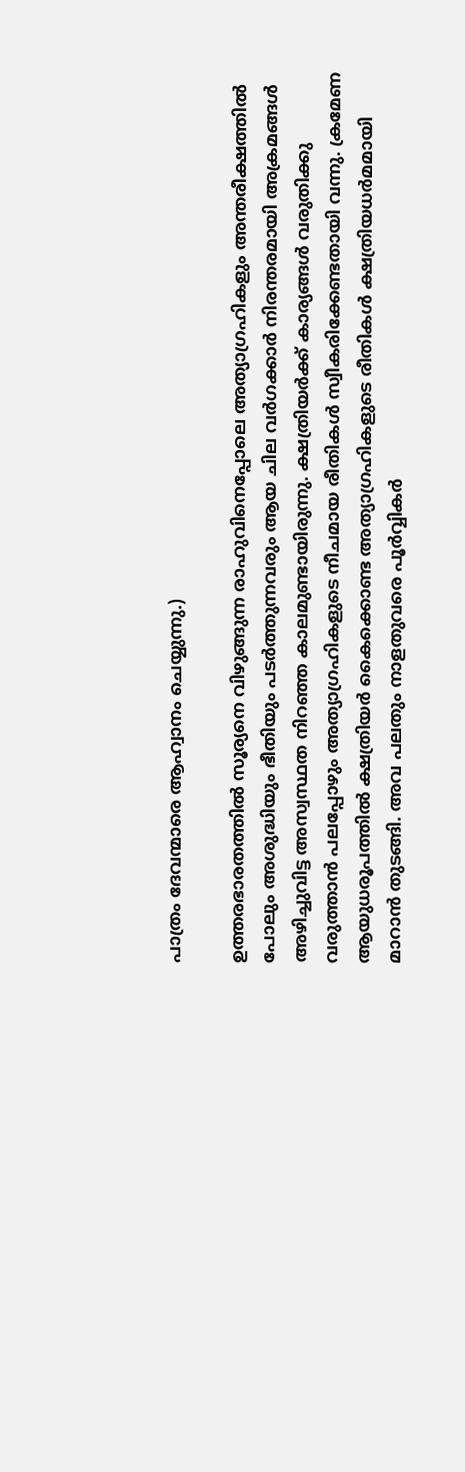പാത്രം ദേവന്മാരെ ആഹ്വാനം ചെയ്യുന്നു.)

ഉത്തരഭാരതത്തില്‍ സൂര്യനെ വിഴുങ്ങുന്ന രാഹുവിനെപ്പോലെ അത്യാഗ്രഹികളും അന്തരീക്ഷത്തില്‍ പോലും അശുദ്ധിയും ഭീതിയും പടര്‍ത്തുന്നവരും ആയ ചില വര്‍ഗക്കാര്‍ നിരന്തരമായി അക്രമങ്ങള്‍ അഴിച്ചുവിട്ട അസ്വസ്ഥത നിറഞ്ഞ കാലമുണ്ടായിരുന്നു. ക്ഷത്രിയര്‍ക്ക് കാര്യങ്ങള്‍ വരുതിക്കു വരുത്താന്‍ പലപ്പോഴും അത്യാഗ്രഹികളുടെ നീചമായ രീതികള്‍ സ്വീകരിക്കേണ്ടതായി വന്നു. ക്രമേണ ആയുധരൂപത്തില്‍ ക്ഷത്രിയര്‍ കൈക്കൊണ്ട അത്യാഗ്രഹികളുടെ രീതികള്‍ ക്ഷത്രിയധര്‍മമായി മാറാന്‍ തുടങ്ങി. അവ പലതും നാളതുവരെ പൂര്‍വ്വികര്‍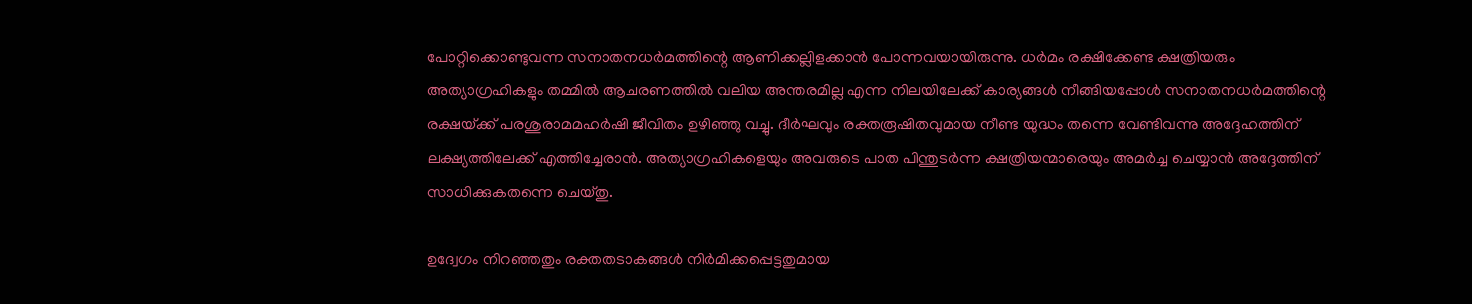പോറ്റിക്കൊണ്ടുവന്ന സനാതനധര്‍മത്തിന്റെ ആണിക്കല്ലിളക്കാന്‍ പോന്നവയായിരുന്നു. ധര്‍മം രക്ഷിക്കേണ്ട ക്ഷത്രിയരും അത്യാഗ്രഹികളും തമ്മില്‍ ആചരണത്തില്‍ വലിയ അന്തരമില്ല എന്ന നിലയിലേക്ക് കാര്യങ്ങള്‍ നീങ്ങിയപ്പോള്‍ സനാതനധര്‍മത്തിന്റെ രക്ഷയ്‌ക്ക് പരശുരാമമഹര്‍ഷി ജീവിതം ഉഴിഞ്ഞു വച്ചു. ദീര്‍ഘവും രക്തരൂഷിതവുമായ നീണ്ട യുദ്ധം തന്നെ വേണ്ടിവന്നു അദ്ദേഹത്തിന് ലക്ഷ്യത്തിലേക്ക് എത്തിച്ചേരാന്‍. അത്യാഗ്രഹികളെയും അവരുടെ പാത പിന്തുടര്‍ന്ന ക്ഷത്രിയന്മാരെയും അമര്‍ച്ച ചെയ്യാന്‍ അദ്ദേത്തിന് സാധിക്കുകതന്നെ ചെയ്തു.

ഉദ്വേഗം നിറഞ്ഞതും രക്തതടാകങ്ങള്‍ നിര്‍മിക്കപ്പെട്ടതുമായ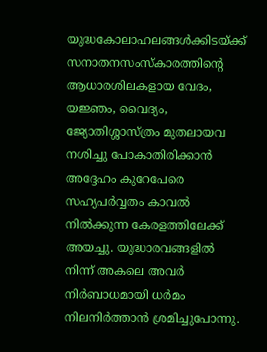യുദ്ധകോലാഹലങ്ങള്‍ക്കിടയ്‌ക്ക് സനാതനസംസ്‌കാരത്തിന്റെ ആധാരശിലകളായ വേദം, യജ്ഞം, വൈദ്യം, ജ്യോതിശ്ശാസ്ത്രം മുതലായവ നശിച്ചു പോകാതിരിക്കാന്‍ അദ്ദേഹം കുറേപേരെ സഹ്യപര്‍വ്വതം കാവല്‍ നില്‍ക്കുന്ന കേരളത്തിലേക്ക് അയച്ചു. യുദ്ധാരവങ്ങളില്‍ നിന്ന് അകലെ അവര്‍ നിര്‍ബാധമായി ധര്‍മം നിലനിര്‍ത്താന്‍ ശ്രമിച്ചുപോന്നു.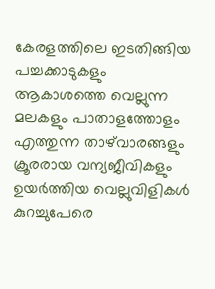കേരളത്തിലെ ഇടതിങ്ങിയ പച്ചക്കാടുകളും ആകാശത്തെ വെല്ലുന്ന മലകളും പാതാളത്തോളം എത്തുന്ന താഴ്‌വാരങ്ങളും ക്രൂരരായ വന്യജീവികളും ഉയര്‍ത്തിയ വെല്ലുവിളികള്‍ കുറച്ചുപേരെ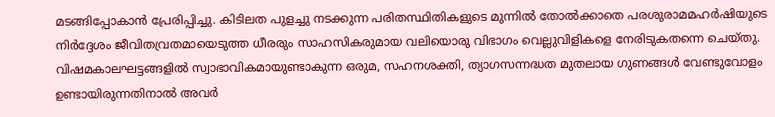മടങ്ങിപ്പോകാന്‍ പ്രേരിപ്പിച്ചു. കിടിലത പുളച്ചു നടക്കുന്ന പരിതസ്ഥിതികളുടെ മുന്നില്‍ തോല്‍ക്കാതെ പരശുരാമമഹര്‍ഷിയുടെ നിര്‍ദ്ദേശം ജീവിതവ്രതമായെടുത്ത ധീരരും സാഹസികരുമായ വലിയൊരു വിഭാഗം വെല്ലുവിളികളെ നേരിടുകതന്നെ ചെയ്തു. വിഷമകാലഘട്ടങ്ങളില്‍ സ്വാഭാവികമായുണ്ടാകുന്ന ഒരുമ, സഹനശക്തി, ത്യാഗസന്നദ്ധത മുതലായ ഗുണങ്ങള്‍ വേണ്ടുവോളം ഉണ്ടായിരുന്നതിനാല്‍ അവര്‍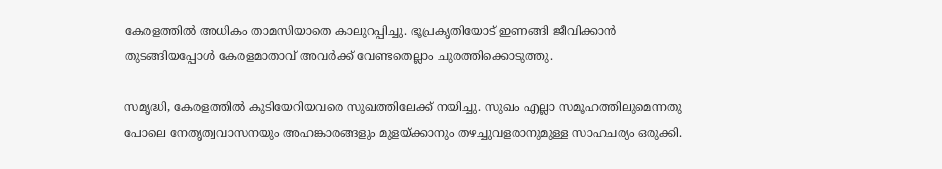കേരളത്തില്‍ അധികം താമസിയാതെ കാലുറപ്പിച്ചു. ഭൂപ്രകൃതിയോട് ഇണങ്ങി ജീവിക്കാന്‍ തുടങ്ങിയപ്പോള്‍ കേരളമാതാവ് അവര്‍ക്ക് വേണ്ടതെല്ലാം ചുരത്തിക്കൊടുത്തു.

സമൃദ്ധി, കേരളത്തില്‍ കുടിയേറിയവരെ സുഖത്തിലേക്ക് നയിച്ചു. സുഖം എല്ലാ സമൂഹത്തിലുമെന്നതു പോലെ നേതൃത്വവാസനയും അഹങ്കാരങ്ങളും മുളയ്‌ക്കാനും തഴച്ചുവളരാനുമുള്ള സാഹചര്യം ഒരുക്കി.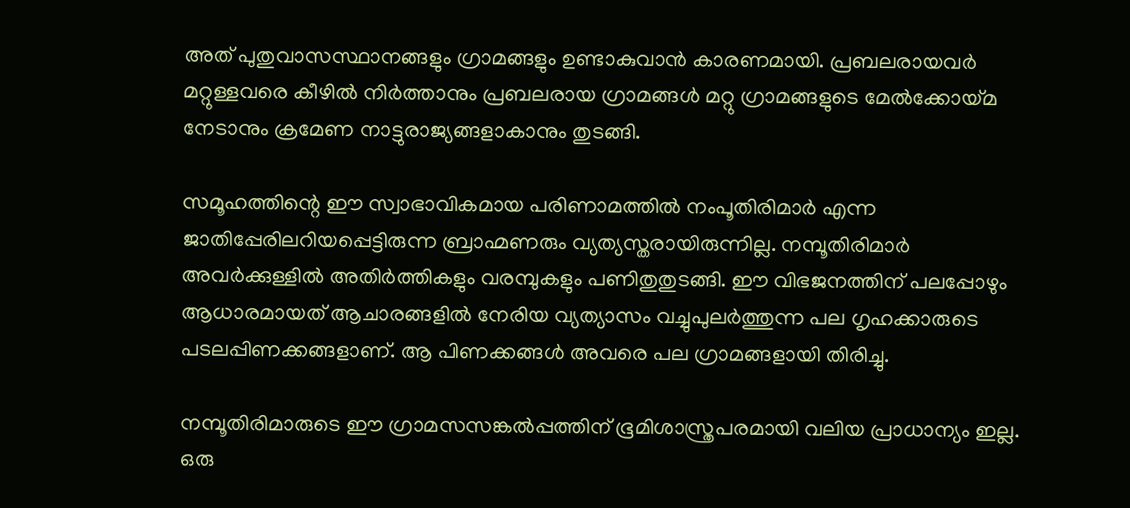അത് പുതുവാസസ്ഥാനങ്ങളും ഗ്രാമങ്ങളും ഉണ്ടാകുവാന്‍ കാരണമായി. പ്രബലരായവര്‍ മറ്റുള്ളവരെ കീഴില്‍ നിര്‍ത്താനും പ്രബലരായ ഗ്രാമങ്ങള്‍ മറ്റു ഗ്രാമങ്ങളുടെ മേല്‍ക്കോയ്‌മ നേടാനും ക്രമേണ നാട്ടുരാജ്യങ്ങളാകാനും തുടങ്ങി.

സമൂഹത്തിന്റെ ഈ സ്വാഭാവികമായ പരിണാമത്തില്‍ നംപൂതിരിമാര്‍ എന്ന ജാതിപ്പേരിലറിയപ്പെട്ടിരുന്ന ബ്രാഹ്മണരും വ്യത്യസ്തരായിരുന്നില്ല. നമ്പൂതിരിമാര്‍ അവര്‍ക്കുള്ളില്‍ അതിര്‍ത്തികളും വരമ്പുകളും പണിതുതുടങ്ങി. ഈ വിഭജനത്തിന് പലപ്പോഴും ആധാരമായത് ആചാരങ്ങളില്‍ നേരിയ വ്യത്യാസം വച്ചുപുലര്‍ത്തുന്ന പല ഗൃഹക്കാരുടെ പടലപ്പിണക്കങ്ങളാണ്. ആ പിണക്കങ്ങള്‍ അവരെ പല ഗ്രാമങ്ങളായി തിരിച്ചു.

നമ്പൂതിരിമാരുടെ ഈ ഗ്രാമസസങ്കല്‍പ്പത്തിന് ഭൂമിശാസ്ത്രപരമായി വലിയ പ്രാധാന്യം ഇല്ല. ഒരു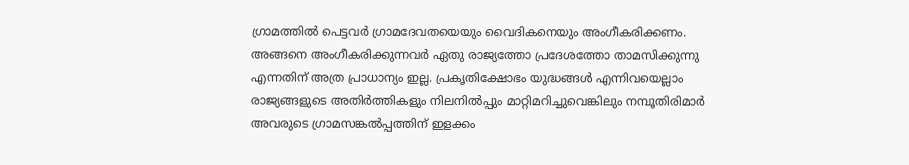ഗ്രാമത്തില്‍ പെട്ടവര്‍ ഗ്രാമദേവതയെയും വൈദികനെയും അംഗീകരിക്കണം. അങ്ങനെ അംഗീകരിക്കുന്നവര്‍ ഏതു രാജ്യത്തോ പ്രദേശത്തോ താമസിക്കുന്നു എന്നതിന് അത്ര പ്രാധാന്യം ഇല്ല. പ്രകൃതിക്ഷോഭം യുദ്ധങ്ങള്‍ എന്നിവയെല്ലാം രാജ്യങ്ങളുടെ അതിര്‍ത്തികളും നിലനില്‍പ്പും മാറ്റിമറിച്ചുവെങ്കിലും നമ്പൂതിരിമാര്‍ അവരുടെ ഗ്രാമസങ്കല്‍പ്പത്തിന് ഇളക്കം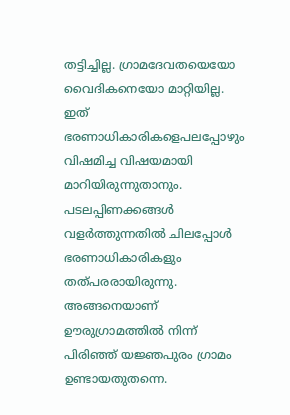തട്ടിച്ചില്ല. ഗ്രാമദേവതയെയോ വൈദികനെയോ മാറ്റിയില്ല. ഇത് ഭരണാധികാരികളെപലപ്പോഴും വിഷമിച്ച വിഷയമായി മാറിയിരുന്നുതാനും. പടലപ്പിണക്കങ്ങള്‍ വളര്‍ത്തുന്നതില്‍ ചിലപ്പോള്‍ ഭരണാധികാരികളും തത്പരരായിരുന്നു. അങ്ങനെയാണ് ഊരുഗ്രാമത്തില്‍ നിന്ന് പിരിഞ്ഞ് യജ്ഞപുരം ഗ്രാമം ഉണ്ടായതുതന്നെ.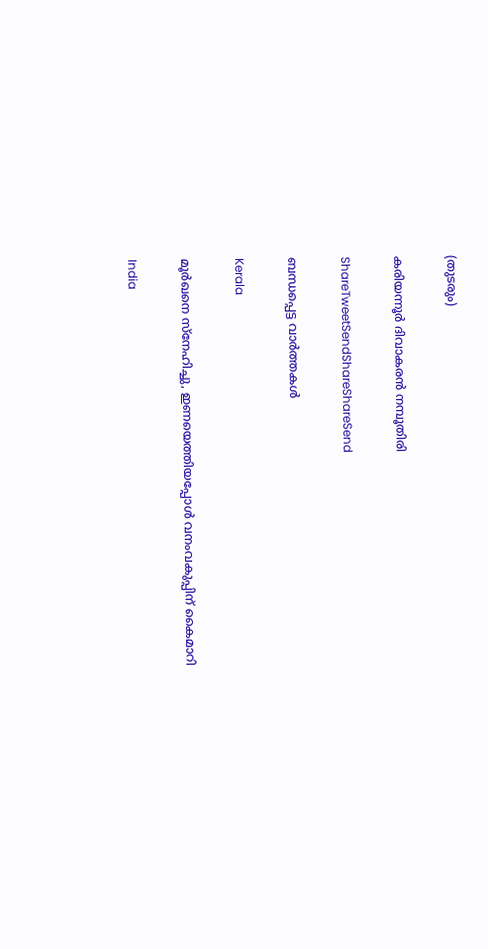(തുടരും)

കരിയന്നൂര്‍ ദിവാകരന്‍ നമ്പൂതിരി

ShareTweetSendShareShareSend

ബന്ധപ്പെട്ട വാര്‍ത്തകള്‍

Kerala

മൂര്‍ഖനെ സ്‌നേഹിച്ചു, ഇണയെത്തിയപ്പോള്‍ വനംവകുപ്പിന് കൈമാറി

India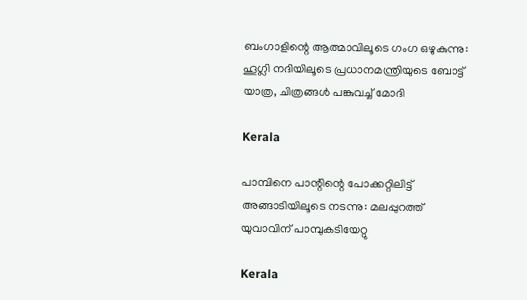ബംഗാളിന്റെ ആത്മാവിലൂടെ ഗംഗ ഒഴുകുന്നു: ഹൂഗ്ലി നദിയിലൂടെ പ്രധാനമന്ത്രിയുടെ ബോട്ട് യാത്ര, ചിത്രങ്ങൾ പങ്കുവച്ച് മോദി

Kerala

പാമ്പിനെ പാന്റിന്റെ പോക്കറ്റിലിട്ട് അങ്ങാടിയിലൂടെ നടന്നു: മലപ്പുറത്ത് യുവാവിന് പാമ്പുകടിയേറ്റു

Kerala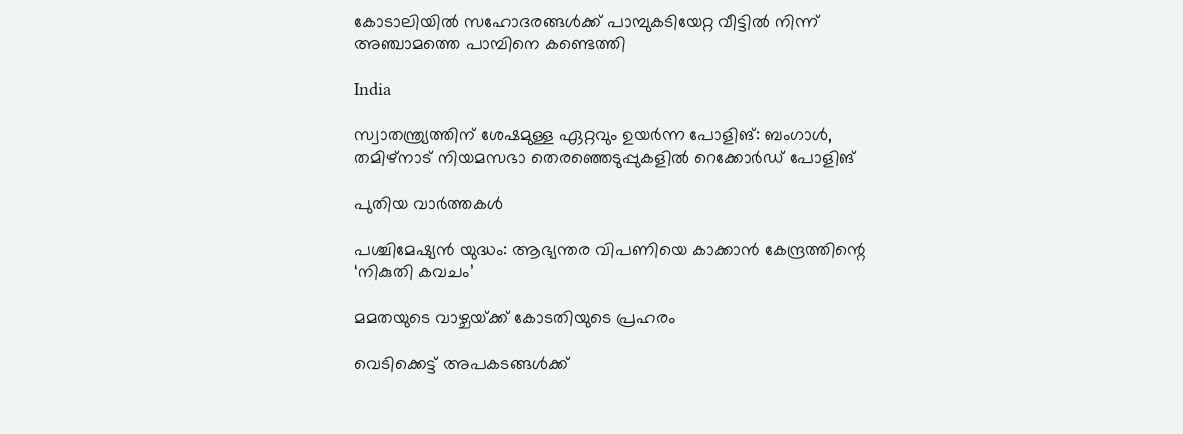കോടാലിയില്‍ സഹോദരങ്ങള്‍ക്ക് പാമ്പുകടിയേറ്റ വീട്ടില്‍ നിന്ന് അഞ്ചാമത്തെ പാമ്പിനെ കണ്ടെത്തി

India

സ്വാതന്ത്ര്യത്തിന് ശേഷമുള്ള ഏറ്റവും ഉയർന്ന പോളിങ്: ബംഗാൾ, തമിഴ്‌നാട് നിയമസഭാ തെരഞ്ഞെടുപ്പുകളിൽ റെക്കോർഡ് പോളിങ്

പുതിയ വാര്‍ത്തകള്‍

പശ്ചിമേഷ്യന്‍ യുദ്ധം: ആഭ്യന്തര വിപണിയെ കാക്കാന്‍ കേന്ദ്രത്തിന്റെ ‘നികുതി കവചം’

മമതയുടെ വാഴ്ചയ്‌ക്ക് കോടതിയുടെ പ്രഹരം

വെടിക്കെട്ട് അപകടങ്ങള്‍ക്ക്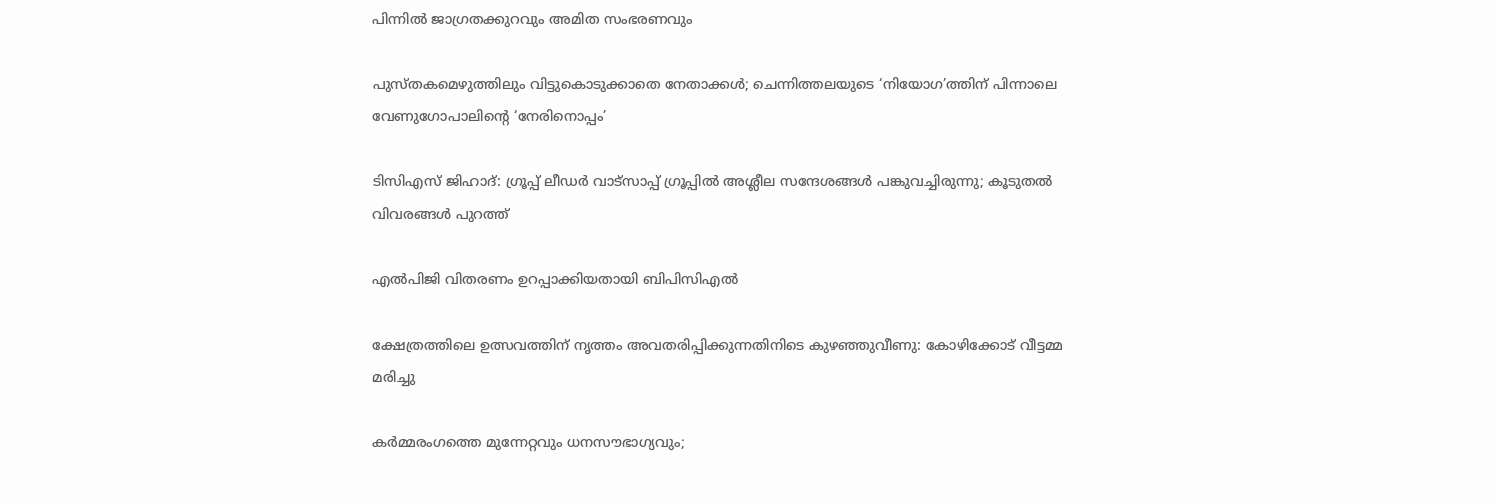പിന്നില്‍ ജാഗ്രതക്കുറവും അമിത സംഭരണവും

പുസ്തകമെഴുത്തിലും വിട്ടുകൊടുക്കാതെ നേതാക്കള്‍; ചെന്നിത്തലയുടെ ‘നിയോഗ’ത്തിന് പിന്നാലെ വേണുഗോപാലിന്റെ ‘നേരിനൊപ്പം’

ടിസിഎസ് ജിഹാദ്: ഗ്രൂപ്പ് ലീഡര്‍ വാട്‌സാപ്പ് ഗ്രൂപ്പില്‍ അശ്ലീല സന്ദേശങ്ങള്‍ പങ്കുവച്ചിരുന്നു; കൂടുതല്‍ വിവരങ്ങള്‍ പുറത്ത്

എല്‍പിജി വിതരണം ഉറപ്പാക്കിയതായി ബിപിസിഎല്‍

ക്ഷേത്രത്തിലെ ഉത്സവത്തിന് നൃത്തം അവതരിപ്പിക്കുന്നതിനിടെ കുഴഞ്ഞുവീണു: കോഴിക്കോട് വീട്ടമ്മ മരിച്ചു

കർമ്മരംഗത്തെ മുന്നേറ്റവും ധനസൗഭാഗ്യവും;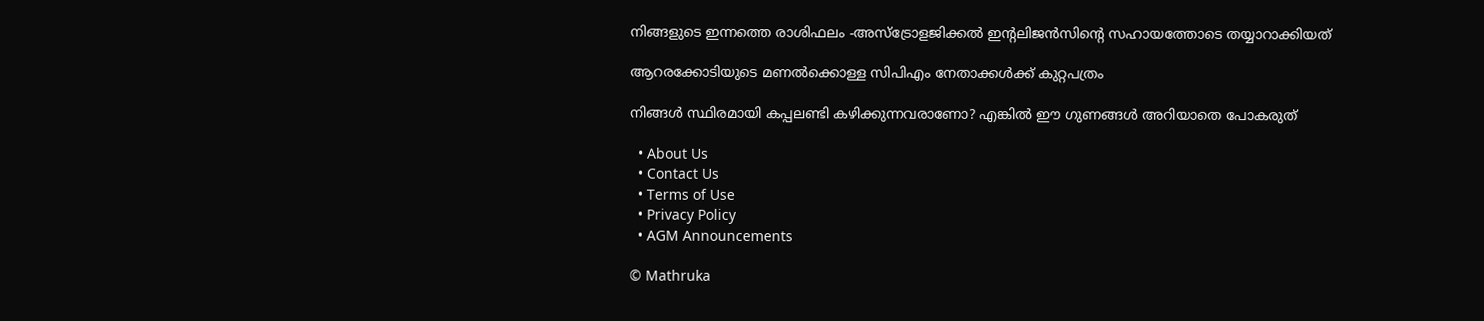നിങ്ങളുടെ ഇന്നത്തെ രാശിഫലം -അസ്ട്രോളജിക്കൽ ഇന്റലിജൻസിന്റെ സഹായത്തോടെ തയ്യാറാക്കിയത്

ആറരക്കോടിയുടെ മണല്‍ക്കൊള്ള സിപിഎം നേതാക്കള്‍ക്ക് കുറ്റപത്രം

നിങ്ങള്‍ സ്ഥിരമായി കപ്പലണ്ടി കഴിക്കുന്നവരാണോ? എങ്കില്‍ ഈ ഗുണങ്ങൾ അറിയാതെ പോകരുത്

  • About Us
  • Contact Us
  • Terms of Use
  • Privacy Policy
  • AGM Announcements

© Mathruka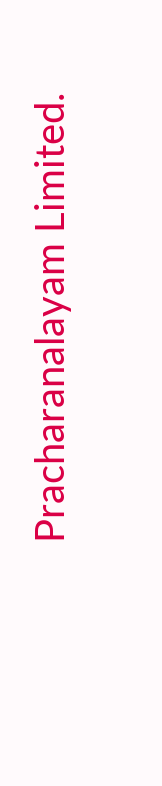Pracharanalayam Limited.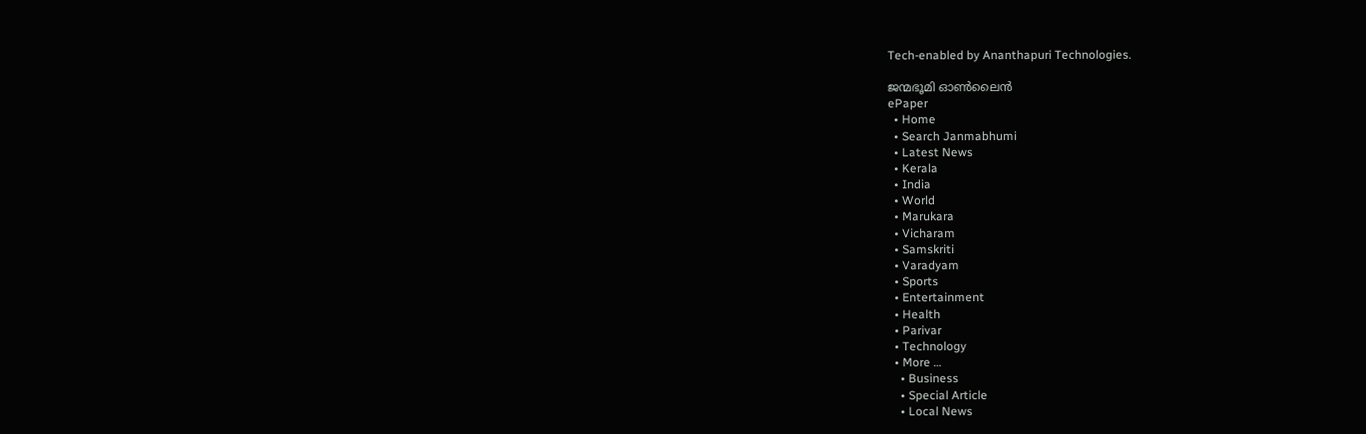Tech-enabled by Ananthapuri Technologies.

ജന്മഭൂമി ഓണ്‍ലൈന്‍
ePaper
  • Home
  • Search Janmabhumi
  • Latest News
  • Kerala
  • India
  • World
  • Marukara
  • Vicharam
  • Samskriti
  • Varadyam
  • Sports
  • Entertainment
  • Health
  • Parivar
  • Technology
  • More …
    • Business
    • Special Article
    • Local News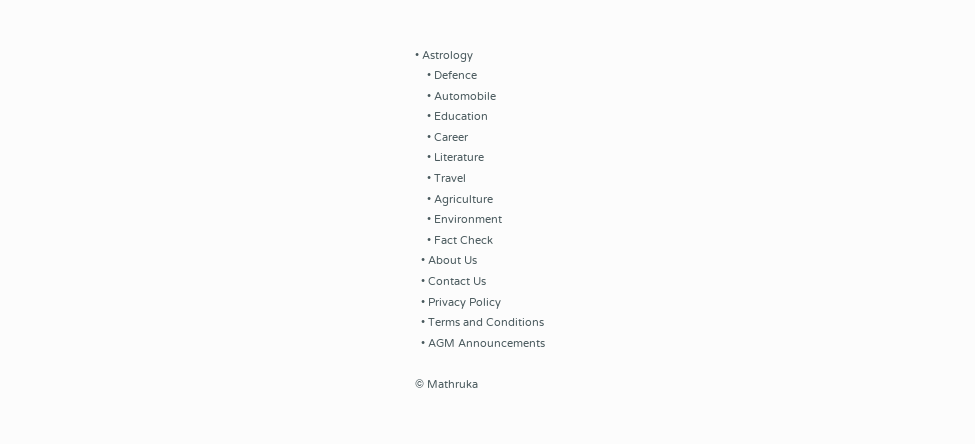• Astrology
    • Defence
    • Automobile
    • Education
    • Career
    • Literature
    • Travel
    • Agriculture
    • Environment
    • Fact Check
  • About Us
  • Contact Us
  • Privacy Policy
  • Terms and Conditions
  • AGM Announcements

© Mathruka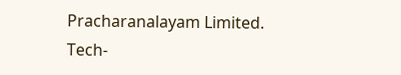Pracharanalayam Limited.
Tech-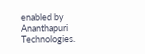enabled by Ananthapuri Technologies.